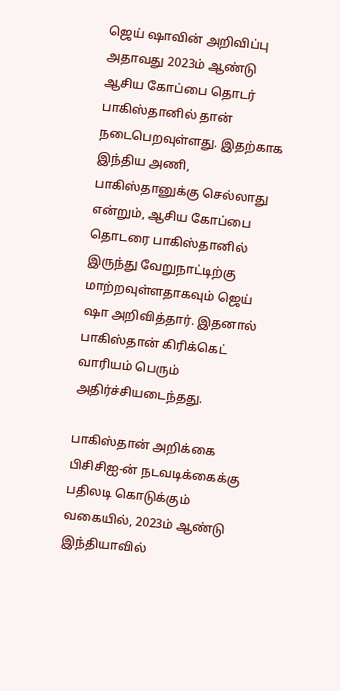ஜெய் ஷாவின் அறிவிப்பு
அதாவது 2023ம் ஆண்டு ஆசிய கோப்பை தொடர் பாகிஸ்தானில் தான் நடைபெறவுள்ளது. இதற்காக இந்திய அணி, பாகிஸ்தானுக்கு செல்லாது என்றும், ஆசிய கோப்பை தொடரை பாகிஸ்தானில் இருந்து வேறுநாட்டிற்கு மாற்றவுள்ளதாகவும் ஜெய் ஷா அறிவித்தார். இதனால் பாகிஸ்தான் கிரிக்கெட் வாரியம் பெரும் அதிர்ச்சியடைந்தது.

பாகிஸ்தான் அறிக்கை
பிசிசிஐ-ன் நடவடிக்கைக்கு பதிலடி கொடுக்கும் வகையில், 2023ம் ஆண்டு இந்தியாவில்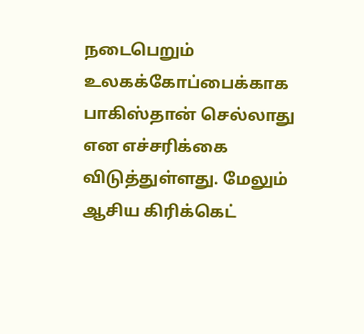நடைபெறும் உலகக்கோப்பைக்காக பாகிஸ்தான் செல்லாது என எச்சரிக்கை விடுத்துள்ளது. மேலும் ஆசிய கிரிக்கெட்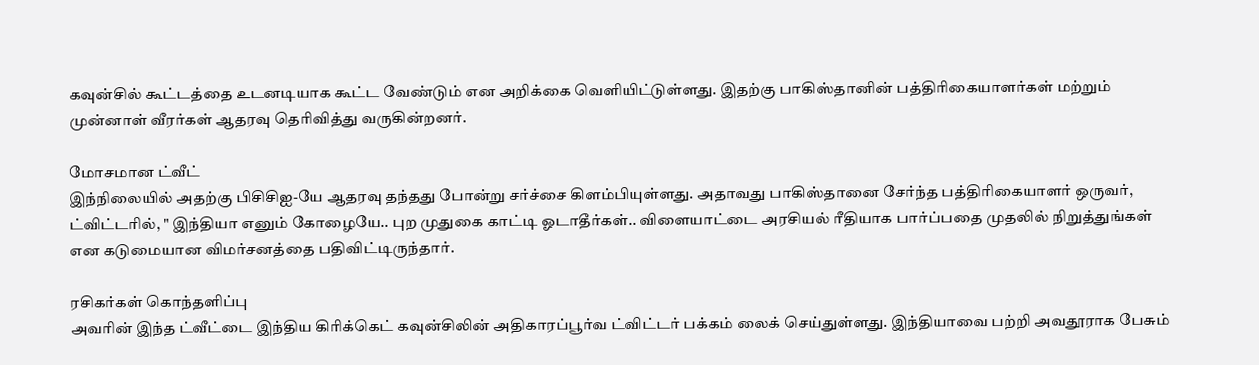கவுன்சில் கூட்டத்தை உடனடியாக கூட்ட வேண்டும் என அறிக்கை வெளியிட்டுள்ளது. இதற்கு பாகிஸ்தானின் பத்திரிகையாளர்கள் மற்றும் முன்னாள் வீரர்கள் ஆதரவு தெரிவித்து வருகின்றனர்.

மோசமான ட்வீட்
இந்நிலையில் அதற்கு பிசிசிஐ-யே ஆதரவு தந்தது போன்று சர்ச்சை கிளம்பியுள்ளது. அதாவது பாகிஸ்தானை சேர்ந்த பத்திரிகையாளர் ஒருவர், ட்விட்டரில், " இந்தியா எனும் கோழையே.. புற முதுகை காட்டி ஓடாதீர்கள்.. விளையாட்டை அரசியல் ரீதியாக பார்ப்பதை முதலில் நிறுத்துங்கள் என கடுமையான விமர்சனத்தை பதிவிட்டிருந்தார்.

ரசிகர்கள் கொந்தளிப்பு
அவரின் இந்த ட்வீட்டை இந்திய கிரிக்கெட் கவுன்சிலின் அதிகாரப்பூர்வ ட்விட்டர் பக்கம் லைக் செய்துள்ளது. இந்தியாவை பற்றி அவதூராக பேசும்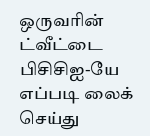ஒருவரின் ட்வீட்டை பிசிசிஐ-யே எப்படி லைக் செய்து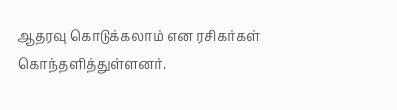ஆதரவு கொடுக்கலாம் என ரசிகர்கள் கொந்தளித்துள்ளனர்.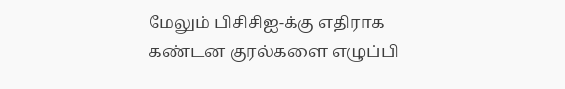மேலும் பிசிசிஐ-க்கு எதிராக கண்டன குரல்களை எழுப்பி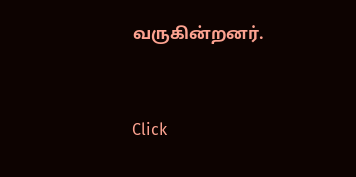வருகின்றனர்.


Click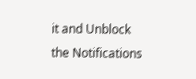it and Unblock the Notifications